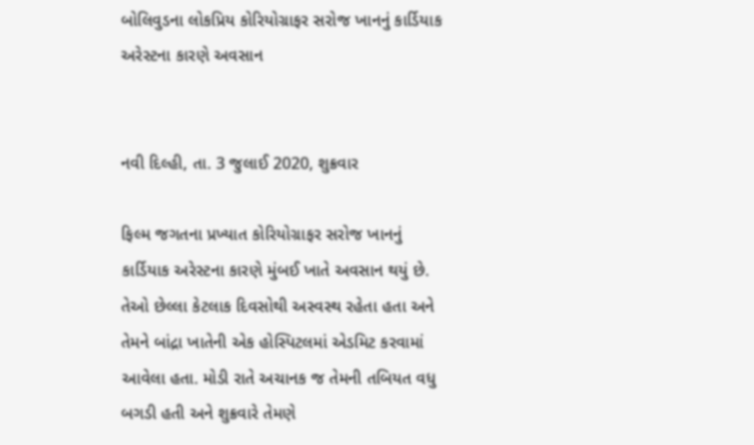બોલિવુડના લોકપ્રિય કોરિયોગ્રાફર સરોજ ખાનનું કાર્ડિયાક અરેસ્ટના કારણે અવસાન


નવી દિલ્હી, તા. 3 જુલાઈ 2020, શુક્રવાર

ફિલ્મ જગતના પ્રખ્યાત કોરિયોગ્રાફર સરોજ ખાનનું કાર્ડિયાક અરેસ્ટના કારણે મુંબઈ ખાતે અવસાન થયું છે. તેઓ છેલ્લા કેટલાક દિવસોથી અસ્વસ્થ રહેતા હતા અને તેમને બાંદ્રા ખાતેની એક હોસ્પિટલમાં એડમિટ કરવામાં આવેલા હતા. મોડી રાતે અચાનક જ તેમની તબિયત વધુ બગડી હતી અને શુક્રવારે તેમણે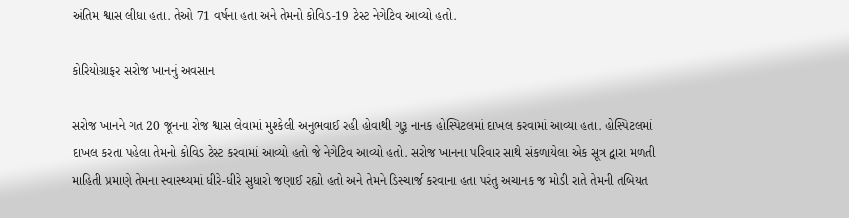અંતિમ શ્વાસ લીધા હતા. તેઓ 71 વર્ષના હતા અને તેમનો કોવિડ-19 ટેસ્ટ નેગેટિવ આવ્યો હતો.

કોરિયોગ્રાફર સરોજ ખાનનું અવસાન

સરોજ ખાનને ગત 20 જૂનના રોજ શ્વાસ લેવામાં મુશ્કેલી અનુભવાઈ રહી હોવાથી ગુરૂ નાનક હોસ્પિટલમાં દાખલ કરવામાં આવ્યા હતા. હોસ્પિટલમાં દાખલ કરતા પહેલા તેમનો કોવિડ ટેસ્ટ કરવામાં આવ્યો હતો જે નેગેટિવ આવ્યો હતો. સરોજ ખાનના પરિવાર સાથે સંકળાયેલા એક સૂત્ર દ્વારા મળતી માહિતી પ્રમાણે તેમના સ્વાસ્થ્યમાં ધીરે-ધીરે સુધારો જણાઈ રહ્યો હતો અને તેમને ડિસ્ચાર્જ કરવાના હતા પરંતુ અચાનક જ મોડી રાતે તેમની તબિયત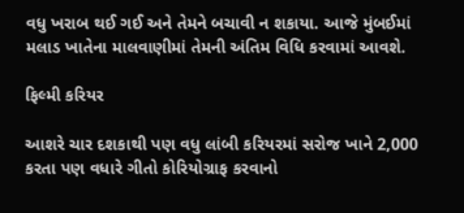વધુ ખરાબ થઈ ગઈ અને તેમને બચાવી ન શકાયા. આજે મુંબઈમાં મલાડ ખાતેના માલવાણીમાં તેમની અંતિમ વિધિ કરવામાં આવશે.

ફિલ્મી કરિયર

આશરે ચાર દશકાથી પણ વધુ લાંબી કરિયરમાં સરોજ ખાને 2,000 કરતા પણ વધારે ગીતો કોરિયોગ્રાફ કરવાનો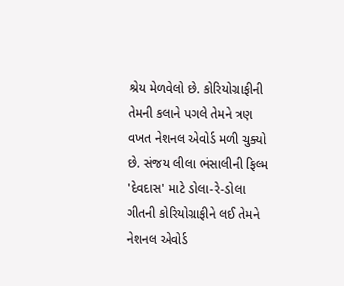શ્રેય મેળવેલો છે. કોરિયોગ્રાફીની તેમની કલાને પગલે તેમને ત્રણ વખત નેશનલ એવોર્ડ મળી ચુક્યો છે. સંજય લીલા ભંસાલીની ફિલ્મ 'દેવદાસ' માટે ડોલા-રે-ડોલા ગીતની કોરિયોગ્રાફીને લઈ તેમને નેશનલ એવોર્ડ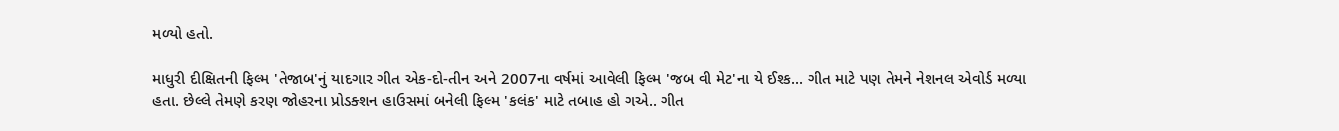મળ્યો હતો.

માધુરી દીક્ષિતની ફિલ્મ 'તેજાબ'નું યાદગાર ગીત એક-દો-તીન અને 2007ના વર્ષમાં આવેલી ફિલ્મ 'જબ વી મેટ'ના યે ઈશ્ક... ગીત માટે પણ તેમને નેશનલ એવોર્ડ મળ્યા હતા. છેલ્લે તેમણે કરણ જોહરના પ્રોડક્શન હાઉસમાં બનેલી ફિલ્મ 'કલંક' માટે તબાહ હો ગએ.. ગીત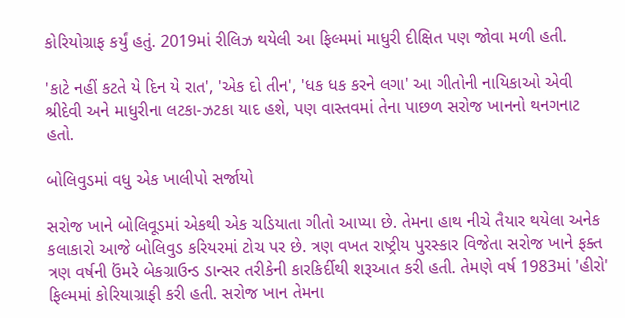કોરિયોગ્રાફ કર્યું હતું. 2019માં રીલિઝ થયેલી આ ફિલ્મમાં માધુરી દીક્ષિત પણ જોવા મળી હતી.

'કાટે નહીં કટતે યે દિન યે રાત', 'એક દો તીન', 'ધક ધક કરને લગા' આ ગીતોની નાયિકાઓ એવી શ્રીદેવી અને માધુરીના લટકા-ઝટકા યાદ હશે, પણ વાસ્તવમાં તેના પાછળ સરોજ ખાનનો થનગનાટ હતો.

બોલિવુડમાં વધુ એક ખાલીપો સર્જાયો

સરોજ ખાને બોલિવૂડમાં એકથી એક ચડિયાતા ગીતો આપ્યા છે. તેમના હાથ નીચે તૈયાર થયેલા અનેક કલાકારો આજે બોલિવુડ કરિયરમાં ટોચ પર છે. ત્રણ વખત રાષ્ટ્રીય પુરસ્કાર વિજેતા સરોજ ખાને ફક્ત ત્રણ વર્ષની ઉંમરે બેકગ્રાઉન્ડ ડાન્સર તરીકેની કારકિર્દીથી શરૂઆત કરી હતી. તેમણે વર્ષ 1983માં 'હીરો' ફિલ્મમાં કોરિયાગ્રાફી કરી હતી. સરોજ ખાન તેમના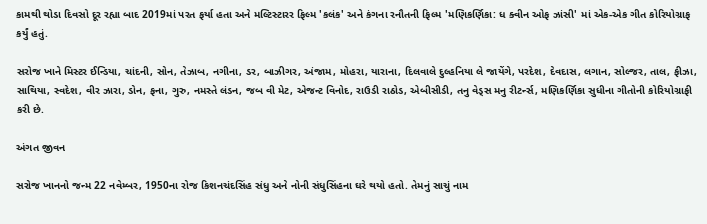કામથી થોડા દિવસો દૂર રહ્યા બાદ 2019માં પરત ફર્યા હતા અને મલ્ટિસ્ટારર ફિલ્મ 'કલંક' અને કંગના રનૌતની ફિલ્મ 'મણિકર્ણિકા: ધ ક્વીન ઓફ ઝાંસી' માં એક-એક ગીત કોરિયોગ્રાફ કર્યું હતું.

સરોજ ખાને મિસ્ટર ઈન્ડિયા, ચાંદની, સોન, તેઝાબ, નગીના, ડર, બાઝીગર, અંજામ, મોહરા, યારાના, દિલવાલે દુલ્હનિયા લે જાયેંગે, પરદેશ, દેવદાસ, લગાન, સોલ્જર, તાલ, ફીઝા, સાથિયા, સ્વદેશ, વીર ઝારા, ડોન, ફના, ગુરુ, નમસ્તે લંડન, જબ વી મેટ, એજન્ટ વિનોદ, રાઉડી રાઠોડ, એબીસીડી, તનુ વેડ્સ મનુ રીટર્ન્સ, મણિકર્ણિકા સુધીના ગીતોની કોરિયોગ્રાફી કરી છે.

અંગત જીવન

સરોજ ખાનનો જન્મ 22 નવેમ્બર, 1950ના રોજ કિશનચંદસિંહ સંધુ અને નોની સંધુસિંહના ઘરે થયો હતો. તેમનું સાચું નામ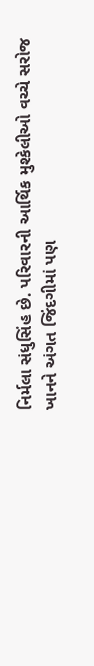નિર્મલા સંધુસિંહ છે. પરિવારની આર્થિક મુશ્કેલીઓ વચ્ચે સરોજ ખાનને અંગત જિંદગીમાં પણ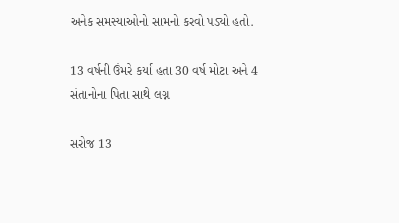અનેક સમસ્યાઓનો સામનો કરવો પડ્યો હતો.

13 વર્ષની ઉંમરે કર્યા હતા 30 વર્ષ મોટા અને 4 સંતાનોના પિતા સાથે લગ્ન

સરોજ 13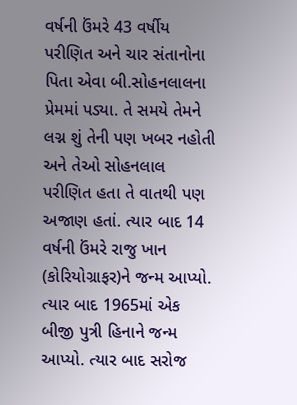વર્ષની ઉંમરે 43 વર્ષીય પરીણિત અને ચાર સંતાનોના પિતા એવા બી.સોહનલાલના પ્રેમમાં પડ્યા. તે સમયે તેમને લગ્ન શું તેની પણ ખબર નહોતી અને તેઓ સોહનલાલ પરીણિત હતા તે વાતથી પણ અજાણ હતાં. ત્યાર બાદ 14 વર્ષની ઉંમરે રાજુ ખાન (કોરિયોગ્રાફર)ને જન્મ આપ્યો. ત્યાર બાદ 1965માં એક બીજી પુત્રી હિનાને જન્મ આપ્યો. ત્યાર બાદ સરોજ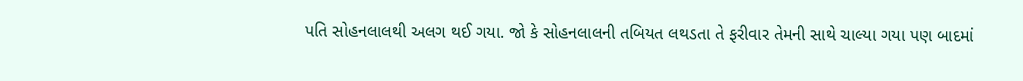પતિ સોહનલાલથી અલગ થઈ ગયા. જો કે સોહનલાલની તબિયત લથડતા તે ફરીવાર તેમની સાથે ચાલ્યા ગયા પણ બાદમાં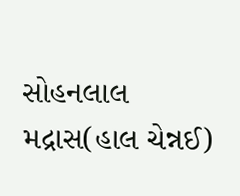સોહનલાલ મદ્રાસ(હાલ ચેન્નઈ)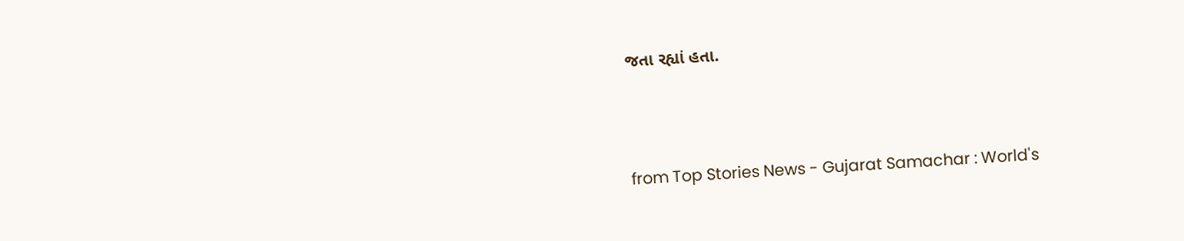જતા રહ્યાં હતા.



from Top Stories News - Gujarat Samachar : World's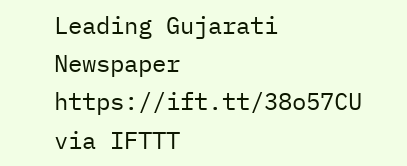Leading Gujarati Newspaper https://ift.tt/38o57CU
via IFTTT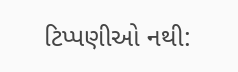ટિપ્પણીઓ નથી: